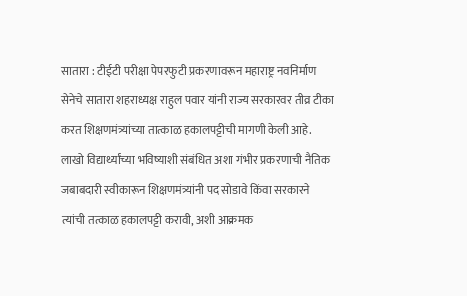सातारा : टीईटी परीक्षा पेपरफुटी प्रकरणावरून महाराष्ट्र नवनिर्माण सेनेचे सातारा शहराध्यक्ष राहुल पवार यांनी राज्य सरकारवर तीव्र टीका करत शिक्षणमंत्र्यांच्या तात्काळ हकालपट्टीची मागणी केली आहे. लाखो विद्यार्थ्यांच्या भविष्याशी संबंधित अशा गंभीर प्रकरणाची नैतिक जबाबदारी स्वीकारून शिक्षणमंत्र्यांनी पद सोडावे किंवा सरकारने त्यांची तत्काळ हकालपट्टी करावी, अशी आक्रमक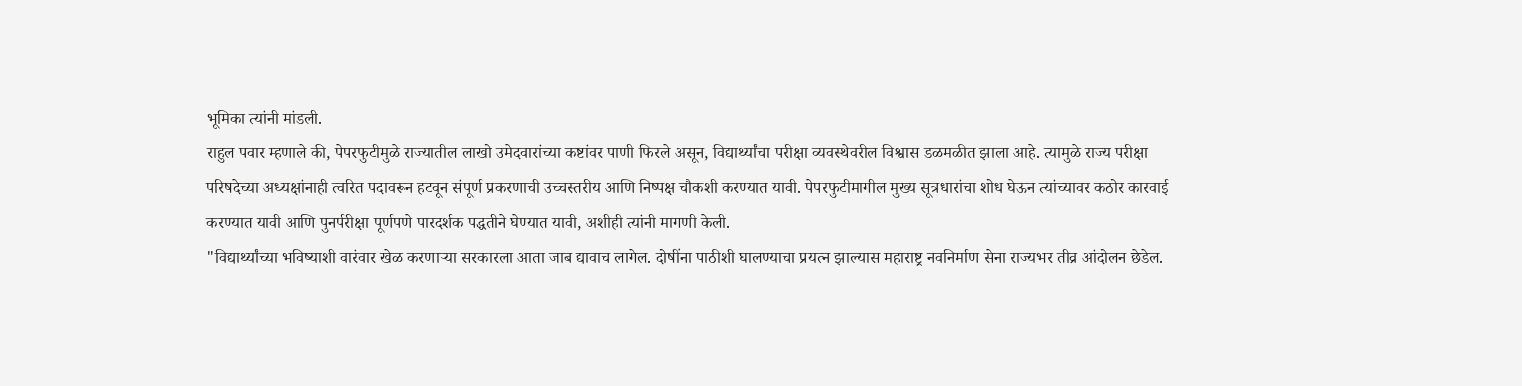भूमिका त्यांनी मांडली.
राहुल पवार म्हणाले की, पेपरफुटीमुळे राज्यातील लाखो उमेदवारांच्या कष्टांवर पाणी फिरले असून, विद्यार्थ्यांचा परीक्षा व्यवस्थेवरील विश्वास डळमळीत झाला आहे. त्यामुळे राज्य परीक्षा परिषदेच्या अध्यक्षांनाही त्वरित पदावरून हटवून संपूर्ण प्रकरणाची उच्चस्तरीय आणि निष्पक्ष चौकशी करण्यात यावी. पेपरफुटीमागील मुख्य सूत्रधारांचा शोध घेऊन त्यांच्यावर कठोर कारवाई करण्यात यावी आणि पुनर्परीक्षा पूर्णपणे पारदर्शक पद्धतीने घेण्यात यावी, अशीही त्यांनी मागणी केली.
"विद्यार्थ्यांच्या भविष्याशी वारंवार खेळ करणाऱ्या सरकारला आता जाब द्यावाच लागेल. दोषींना पाठीशी घालण्याचा प्रयत्न झाल्यास महाराष्ट्र नवनिर्माण सेना राज्यभर तीव्र आंदोलन छेडेल.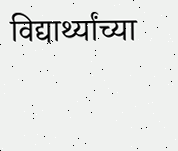विद्यार्थ्यांच्या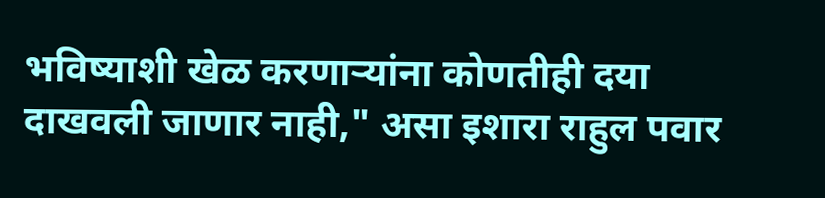भविष्याशी खेळ करणाऱ्यांना कोणतीही दया दाखवली जाणार नाही," असा इशारा राहुल पवार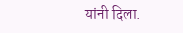यांनी दिला.